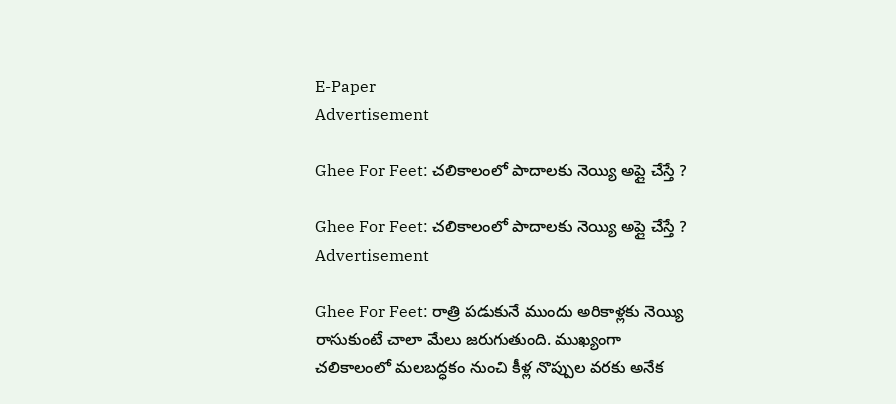E-Paper
Advertisement

Ghee For Feet: చలికాలంలో పాదాలకు నెయ్యి అప్లై చేస్తే ?

Ghee For Feet: చలికాలంలో పాదాలకు నెయ్యి అప్లై చేస్తే ?
Advertisement

Ghee For Feet: రాత్రి పడుకునే ముందు అరికాళ్లకు నెయ్యి రాసుకుంటే చాలా మేలు జరుగుతుంది. ముఖ్యంగా చలికాలంలో మలబద్ధకం నుంచి కీళ్ల నొప్పుల వరకు అనేక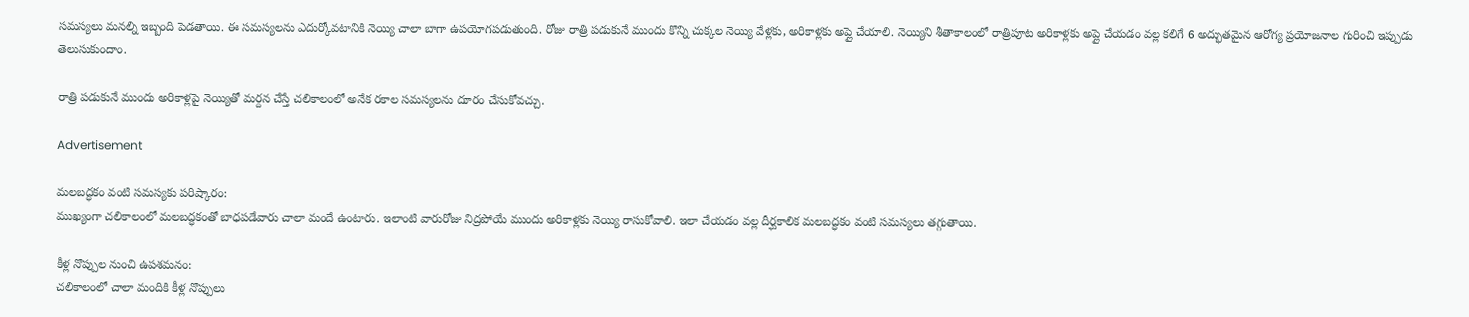సమస్యలు మనల్ని ఇబ్బంది పెడతాయి. ఈ సమస్యలను ఎదుర్కోవటానికి నెయ్యి చాలా బాగా ఉపయోగపడుతుంది. రోజు రాత్రి పడుకునే ముందు కొన్ని చుక్కల నెయ్యి వేళ్లకు, అరికాళ్లకు అప్లై చేయాలి. నెయ్యిని శీతాకాలంలో రాత్రిపూట అరికాళ్లకు అప్లై చేయడం వల్ల కలిగే 6 అద్భుతమైన ఆరోగ్య ప్రయోజనాల గురించి ఇప్పుడు తెలుసుకుందాం.

రాత్రి పడుకునే ముందు అరికాళ్లపై నెయ్యితో మర్దన చేస్తే చలికాలంలో అనేక రకాల సమస్యలను దూరం చేసుకోవచ్చు.

Advertisement

మలబద్ధకం వంటి సమస్యకు పరిష్కారం:
ముఖ్యంగా చలికాలంలో మలబద్ధకంతో బాధపడేవారు చాలా మందే ఉంటారు. ఇలాంటి వారురోజు నిద్రపోయే ముందు అరికాళ్లకు నెయ్యి రాసుకోవాలి. ఇలా చేయడం వల్ల దీర్ఘకాలిక మలబద్ధకం వంటి సమస్యలు తగ్గుతాయి.

కీళ్ల నొప్పుల నుంచి ఉపశమనం:
చలికాలంలో చాలా మందికి కీళ్ల నొప్పులు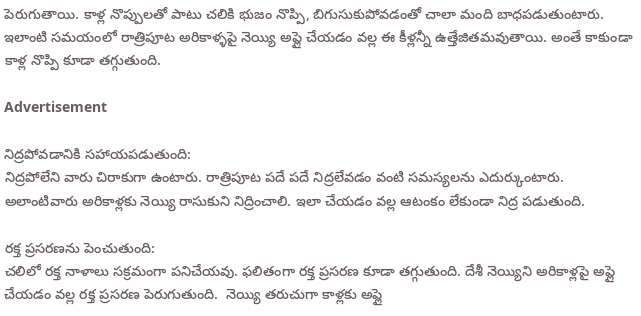పెరుగుతాయి. కాళ్ల నొప్పులతో పాటు చలికి భుజం నొప్పి, బిగుసుకుపోవడంతో చాలా మంది బాధపడుతుంటారు. ఇలాంటి సమయంలో రాత్రిపూట అరికాళ్ళపై నెయ్యి అప్లై చేయడం వల్ల ఈ కీళ్లన్నీ ఉత్తేజితమవుతాయి. అంతే కాకుండా కాళ్ల నొప్పి కూడా తగ్గుతుంది.

Advertisement

నిద్రపోవడానికి సహాయపడుతుంది:
నిద్రపోలేని వారు చిరాకుగా ఉంటారు. రాత్రిపూట పదే పదే నిద్రలేవడం వంటి సమస్యలను ఎదుర్కుంటారు. అలాంటివారు అరికాళ్లకు నెయ్యి రాసుకుని నిద్రించాలి. ఇలా చేయడం వల్ల ఆటంకం లేకుండా నిద్ర పడుతుంది.

రక్త ప్రసరణను పెంచుతుంది:
చలిలో రక్త నాళాలు సక్రమంగా పనిచేయవు. ఫలితంగా రక్త ప్రసరణ కూడా తగ్గుతుంది. దేశీ నెయ్యిని అరికాళ్లపై అప్లై చేయడం వల్ల రక్త ప్రసరణ పెరుగుతుంది.  నెయ్యి తరుచుగా కాళ్లకు అప్లై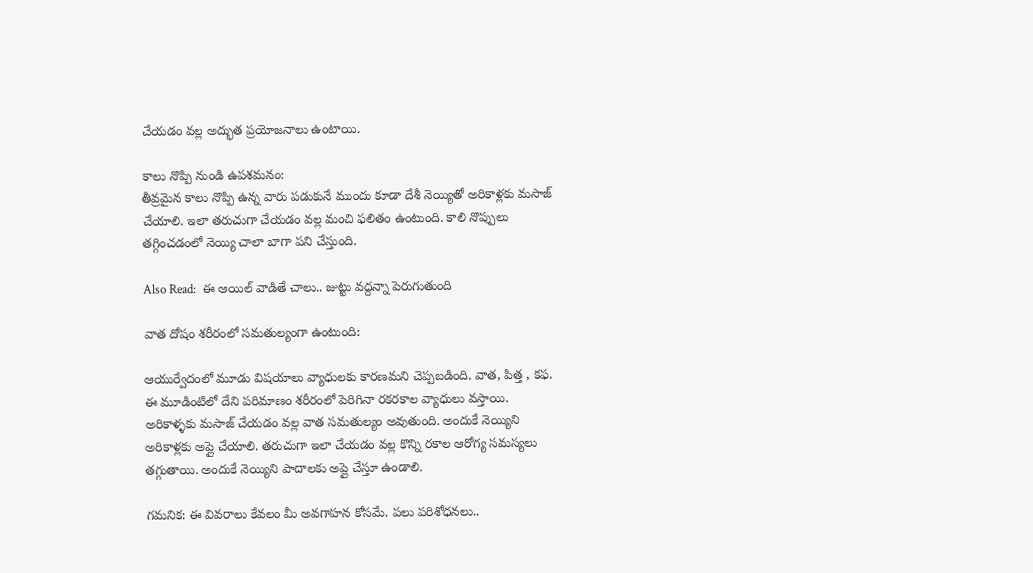చేయడం వల్ల అద్భుత ప్రయోజనాలు ఉంటాయి.

కాలు నొప్పి నుండి ఉపశమనం:
తీవ్రమైన కాలు నొప్పి ఉన్న వారు పడుకునే ముందు కూడా దేశీ నెయ్యితో అరికాళ్లకు మసాజ్ చేయాలి. ఇలా తరుచుగా చేయడం వల్ల మంచి ఫలితం ఉంటుంది. కాలి నొప్పులు తగ్గించడంలో నెయ్యి చాలా బాగా పని చేస్తుంది.

Also Read:  ఈ ఆయిల్ వాడితే చాలు.. జుట్టు వద్దన్నా పెరుగుతుంది

వాత దోషం శరీరంలో సమతుల్యంగా ఉంటుంది:

ఆయుర్వేదంలో మూడు విషయాలు వ్యాధులకు కారణమని చెప్పబడింది. వాత, పిత్త , కఫ. ఈ మూడింటిలో దేని పరిమాణం శరీరంలో పెరిగినా రకరకాల వ్యాధులు వస్తాయి. అరికాళ్ళకు మసాజ్ చేయడం వల్ల వాత సమతుల్యం అవుతుంది. అందుకే నెయ్యిని అరికాళ్లకు అప్లై చేయాలి. తరుచుగా ఇలా చేయడం వల్ల కొన్ని రకాల ఆరోగ్య సమస్యలు తగ్గుతాయి. అందుకే నెయ్యిని పాదాలకు అప్లై చేస్తూ ఉండాలి.

గమనిక: ఈ వివరాలు కేవలం మీ అవగాహన కోసమే. పలు పరిశోధనలు..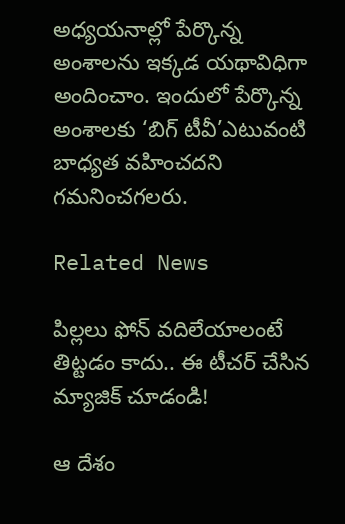అధ్యయనాల్లో పేర్కొన్న అంశాలను ఇక్కడ యథావిధిగా అందించాం. ఇందులో పేర్కొన్న అంశాలకు ‘బిగ్ టీవీ’ఎటువంటి బాధ్యత వహించదని గమనించగలరు.

Related News

పిల్లలు ఫోన్ వదిలేయాలంటే తిట్టడం కాదు.. ఈ టీచర్ చేసిన మ్యాజిక్ చూడండి!

ఆ దేశం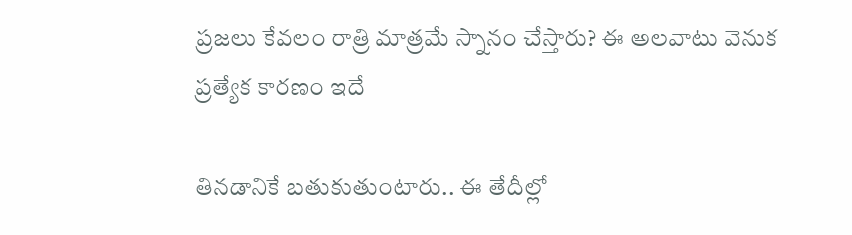ప్రజలు కేవలం రాత్రి మాత్రమే స్నానం చేస్తారు? ఈ అలవాటు వెనుక ప్రత్యేక కారణం ఇదే

తినడానికే బతుకుతుంటారు.. ఈ తేదీల్లో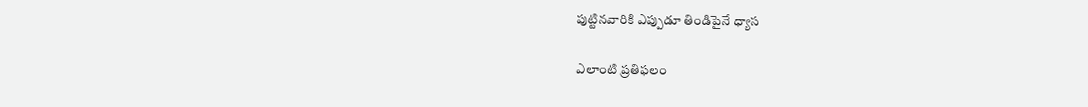పుట్టినవారికి ఎప్పుడూ తిండిపైనే ధ్యాస

ఎలాంటి ప్రతిఫలం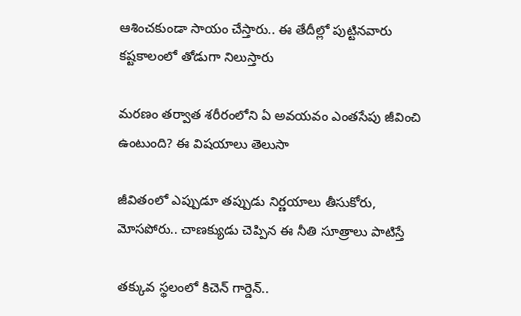ఆశించకుండా సాయం చేస్తారు.. ఈ తేదీల్లో పుట్టినవారు కష్టకాలంలో తోడుగా నిలుస్తారు

మరణం తర్వాత శరీరంలోని ఏ అవయవం ఎంతసేపు జీవించి ఉంటుంది? ఈ విషయాలు తెలుసా

జీవితంలో ఎప్పుడూ తప్పుడు నిర్ణయాలు తీసుకోరు, మోసపోరు.. చాణక్యుడు చెప్పిన ఈ నీతి సూత్రాలు పాటిస్తే

తక్కువ స్థలంలో కిచెన్ గార్డెన్‌..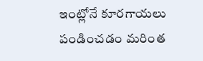ఇంట్లోనే కూరగాయలు పండించడం మరింత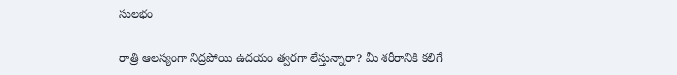సులభం

రాత్రి ఆలస్యంగా నిద్రపోయి ఉదయం త్వరగా లేస్తున్నారా? మీ శరీరానికి కలిగే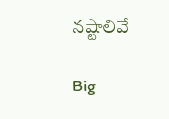నష్టాలివే

Big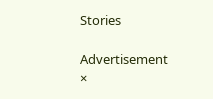Stories

Advertisement
×